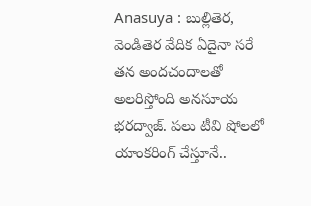Anasuya : బుల్లితెర, వెండితెర వేదిక ఏదైనా సరే తన అందచందాలతో అలరిస్తోంది అనసూయ భరద్వాజ్. పలు టీవి షోలలో యాంకరింగ్ చేస్తూనే..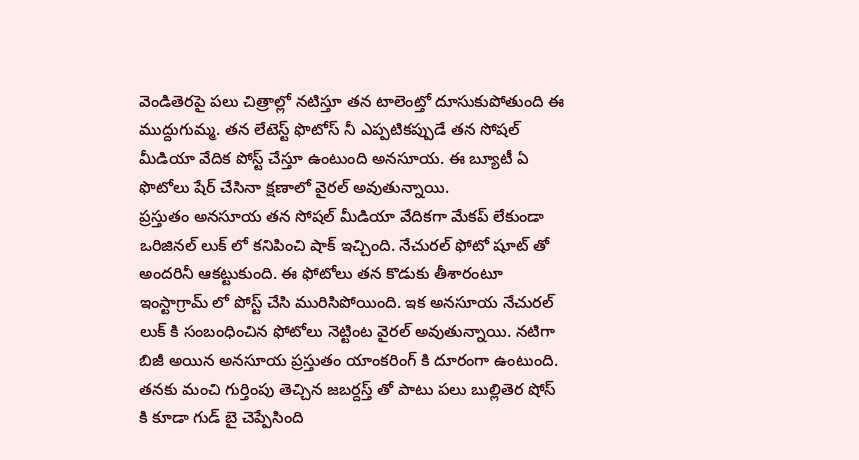వెండితెరపై పలు చిత్రాల్లో నటిస్తూ తన టాలెంట్తో దూసుకుపోతుంది ఈ ముద్దుగుమ్మ. తన లేటెస్ట్ ఫొటోస్ నీ ఎప్పటికప్పుడే తన సోషల్ మీడియా వేదిక పోస్ట్ చేస్తూ ఉంటుంది అనసూయ. ఈ బ్యూటీ ఏ ఫొటోలు షేర్ చేసినా క్షణాలో వైరల్ అవుతున్నాయి.
ప్రస్తుతం అనసూయ తన సోషల్ మీడియా వేదికగా మేకప్ లేకుండా ఒరిజినల్ లుక్ లో కనిపించి షాక్ ఇచ్చింది. నేచురల్ ఫోటో షూట్ తో అందరినీ ఆకట్టుకుంది. ఈ ఫోటోలు తన కొడుకు తీశారంటూ ఇంస్టాగ్రామ్ లో పోస్ట్ చేసి మురిసిపోయింది. ఇక అనసూయ నేచురల్ లుక్ కి సంబంధించిన ఫోటోలు నెట్టింట వైరల్ అవుతున్నాయి. నటిగా బిజీ అయిన అనసూయ ప్రస్తుతం యాంకరింగ్ కి దూరంగా ఉంటుంది. తనకు మంచి గుర్తింపు తెచ్చిన జబర్దస్త్ తో పాటు పలు బుల్లితెర షోస్ కి కూడా గుడ్ బై చెప్పేసింది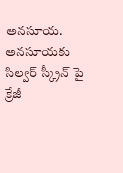అనసూయ.
అనసూయకు సిల్వర్ స్క్రీన్ పై క్రేజీ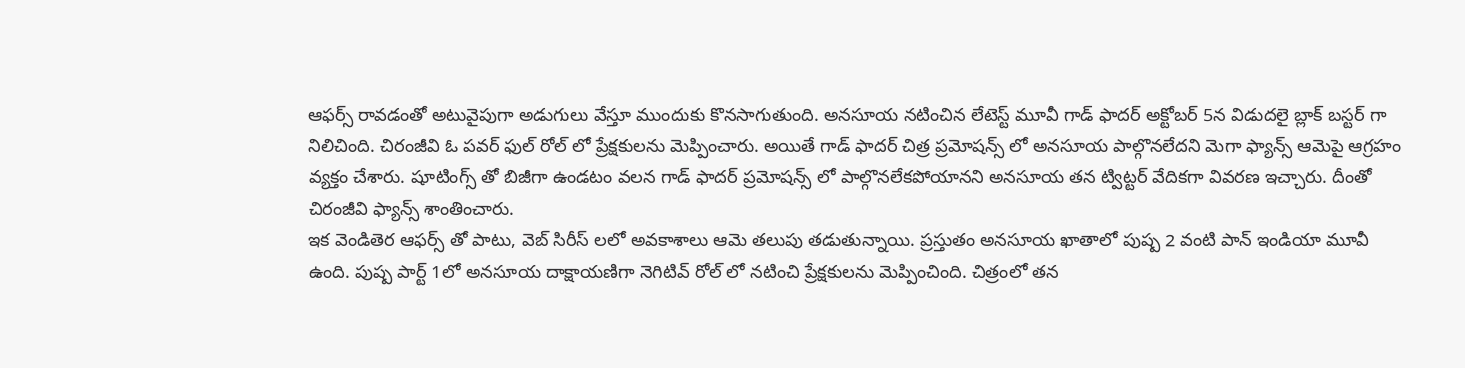ఆఫర్స్ రావడంతో అటువైపుగా అడుగులు వేస్తూ ముందుకు కొనసాగుతుంది. అనసూయ నటించిన లేటెస్ట్ మూవీ గాడ్ ఫాదర్ అక్టోబర్ 5న విడుదలై బ్లాక్ బస్టర్ గా నిలిచింది. చిరంజీవి ఓ పవర్ ఫుల్ రోల్ లో ప్రేక్షకులను మెప్పించారు. అయితే గాడ్ ఫాదర్ చిత్ర ప్రమోషన్స్ లో అనసూయ పాల్గొనలేదని మెగా ఫ్యాన్స్ ఆమెపై ఆగ్రహం వ్యక్తం చేశారు. షూటింగ్స్ తో బిజీగా ఉండటం వలన గాడ్ ఫాదర్ ప్రమోషన్స్ లో పాల్గొనలేకపోయానని అనసూయ తన ట్విట్టర్ వేదికగా వివరణ ఇచ్చారు. దీంతో చిరంజీవి ఫ్యాన్స్ శాంతించారు.
ఇక వెండితెర ఆఫర్స్ తో పాటు, వెబ్ సిరీస్ లలో అవకాశాలు ఆమె తలుపు తడుతున్నాయి. ప్రస్తుతం అనసూయ ఖాతాలో పుష్ప 2 వంటి పాన్ ఇండియా మూవీ ఉంది. పుష్ప పార్ట్ 1లో అనసూయ దాక్షాయణిగా నెగిటివ్ రోల్ లో నటించి ప్రేక్షకులను మెప్పించింది. చిత్రంలో తన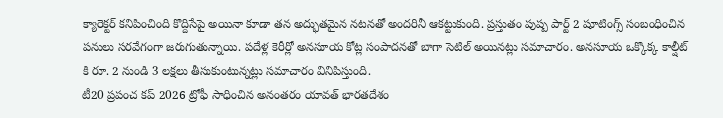క్యారెక్టర్ కనిపించింది కొద్దిసేపై అయినా కూడా తన అద్భుతమైన నటనతో అందరినీ ఆకట్టుకుంది. ప్రస్తుతం పుష్ప పార్ట్ 2 షూటింగ్స్ సంబంధించిన పనులు సరవేగంగా జరుగుతున్నాయి. పదేళ్ల కెరీర్లో అనసూయ కోట్ల సంపాదనతో బాగా సెటిల్ అయినట్లు సమాచారం. అనసూయ ఒక్కొక్క కాల్షీట్ కి రూ. 2 నుండి 3 లక్షలు తీసుకుంటున్నట్లు సమాచారం వినిపిస్తుంది.
టీ20 ప్రపంచ కప్ 2026 ట్రోఫీ సాధించిన అనంతరం యావత్ భారతదేశం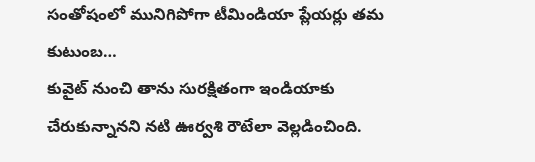సంతోషంలో మునిగిపోగా టీమిండియా ప్లేయర్లు తమ కుటుంబ…
కువైట్ నుంచి తాను సురక్షితంగా ఇండియాకు చేరుకున్నానని నటి ఊర్వశి రౌటేలా వెల్లడించింది.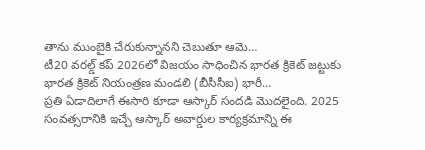తాను ముంబైకి చేరుకున్నానని చెబుతూ ఆమె…
టీ20 వరల్డ్ కప్ 2026లో విజయం సాధించిన భారత క్రికెట్ జట్టుకు భారత క్రికెట్ నియంత్రణ మండలి (బీసీసీఐ) భారీ…
ప్రతి ఏడాదిలాగే ఈసారి కూడా ఆస్కార్ సందడి మొదలైంది. 2025 సంవత్సరానికి ఇచ్చే ఆస్కార్ అవార్డుల కార్యక్రమాన్ని ఈ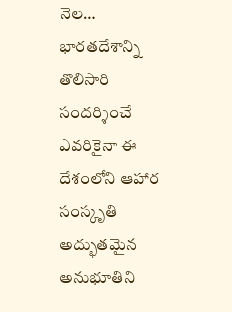నెల…
భారతదేశాన్ని తొలిసారి సందర్శించే ఎవరికైనా ఈ దేశంలోని ఆహార సంస్కృతి అద్భుతమైన అనుభూతిని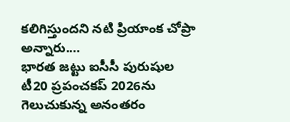కలిగిస్తుందని నటి ప్రియాంక చోప్రా అన్నారు.…
భారత జట్టు ఐసీసీ పురుషుల టీ20 ప్రపంచకప్ 2026ను గెలుచుకున్న అనంతరం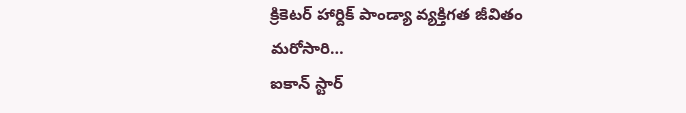క్రికెటర్ హార్దిక్ పాండ్యా వ్యక్తిగత జీవితం మరోసారి…
ఐకాన్ స్టార్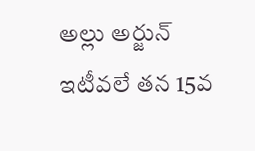అల్లు అర్జున్ ఇటీవలే తన 15వ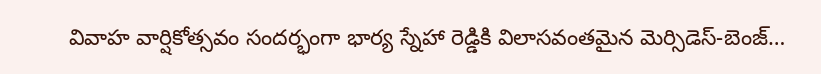వివాహ వార్షికోత్సవం సందర్భంగా భార్య స్నేహా రెడ్డికి విలాసవంతమైన మెర్సిడెస్-బెంజ్…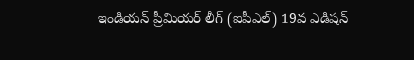ఇండియన్ ప్రీమియర్ లీగ్ (ఐపీఎల్) 19వ ఎడిషన్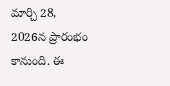మార్చి 28, 2026న ప్రారంభం కానుంది. ఈ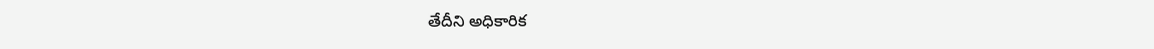తేదీని అధికారిక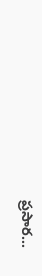ప్రసార…